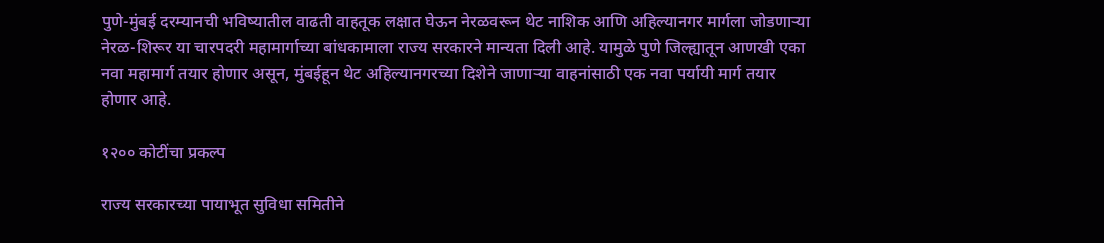पुणे-मुंबई दरम्यानची भविष्यातील वाढती वाहतूक लक्षात घेऊन नेरळवरून थेट नाशिक आणि अहिल्यानगर मार्गला जोडणाऱ्या नेरळ-शिरूर या चारपदरी महामार्गाच्या बांधकामाला राज्य सरकारने मान्यता दिली आहे. यामुळे पुणे जिल्ह्यातून आणखी एका नवा महामार्ग तयार होणार असून, मुंबईहून थेट अहिल्यानगरच्या दिशेने जाणाऱ्या वाहनांसाठी एक नवा पर्यायी मार्ग तयार होणार आहे.

१२०० कोटींचा प्रकल्प

राज्य सरकारच्या पायाभूत सुविधा समितीने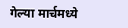गेल्या मार्चमध्ये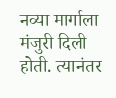नव्या मार्गाला मंजुरी दिली होती. त्यानंतर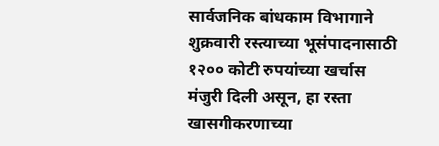सार्वजनिक बांधकाम विभागाने शुक्रवारी रस्त्याच्या भूसंपादनासाठी १२०० कोटी रुपयांच्या खर्चास मंजुरी दिली असून, हा रस्ता खासगीकरणाच्या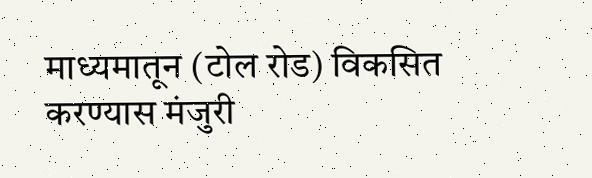माध्यमातून (टोल रोड) विकसित करण्यास मंजुरी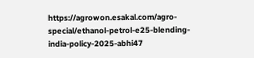https://agrowon.esakal.com/agro-special/ethanol-petrol-e25-blending-india-policy-2025-abhi47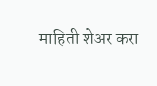माहिती शेअर करा